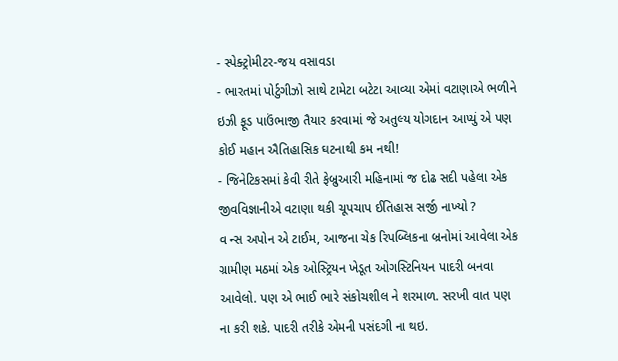- સ્પેક્ટ્રોમીટર-જય વસાવડા
- ભારતમાં પોર્ટુગીઝો સાથે ટામેટા બટેટા આવ્યા એમાં વટાણાએ ભળીને ઇઝી ફૂડ પાઉંભાજી તૈયાર કરવામાં જે અતુલ્ય યોગદાન આપ્યું એ પણ કોઈ મહાન ઐતિહાસિક ઘટનાથી કમ નથી!
- જિનેટિકસમાં કેવી રીતે ફેબ્રુઆરી મહિનામાં જ દોઢ સદી પહેલા એક જીવવિજ્ઞાનીએ વટાણા થકી ચૂપચાપ ઈતિહાસ સર્જી નાખ્યો ?
વ ન્સ અપોન એ ટાઈમ, આજના ચેક રિપબ્લિકના બ્રનોમાં આવેલા એક ગ્રામીણ મઠમાં એક ઓસ્ટ્રિયન ખેડૂત ઓગસ્ટિનિયન પાદરી બનવા આવેલો. પણ એ ભાઈ ભારે સંકોચશીલ ને શરમાળ. સરખી વાત પણ ના કરી શકે. પાદરી તરીકે એમની પસંદગી ના થઇ.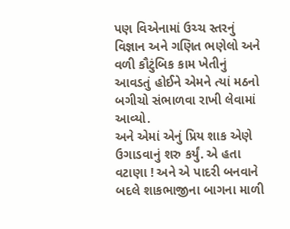પણ વિએનામાં ઉચ્ચ સ્તરનું વિજ્ઞાન અને ગણિત ભણેલો અને વળી કૌટુંબિક કામ ખેતીનું આવડતું હોઈને એમને ત્યાં મઠનો બગીચો સંભાળવા રાખી લેવામાં આવ્યો.
અને એમાં એનું પ્રિય શાક એણે ઉગાડવાનું શરુ કર્યું. એ હતા વટાણા ! અને એ પાદરી બનવાને બદલે શાકભાજીના બાગના માળી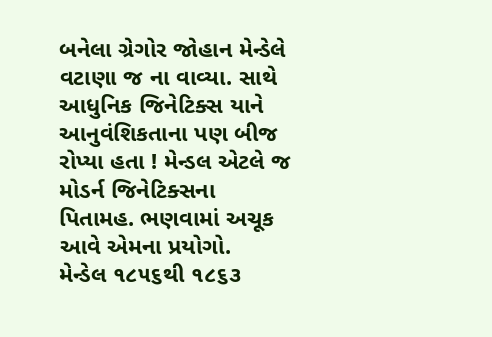બનેલા ગ્રેગોર જોહાન મેન્ડેલે વટાણા જ ના વાવ્યા. સાથે આધુનિક જિનેટિક્સ યાને આનુવંશિકતાના પણ બીજ રોપ્યા હતા ! મેન્ડલ એટલે જ મોડર્ન જિનેટિક્સના પિતામહ. ભણવામાં અચૂક આવે એમના પ્રયોગો.
મેન્ડેલ ૧૮૫૬થી ૧૮૬૩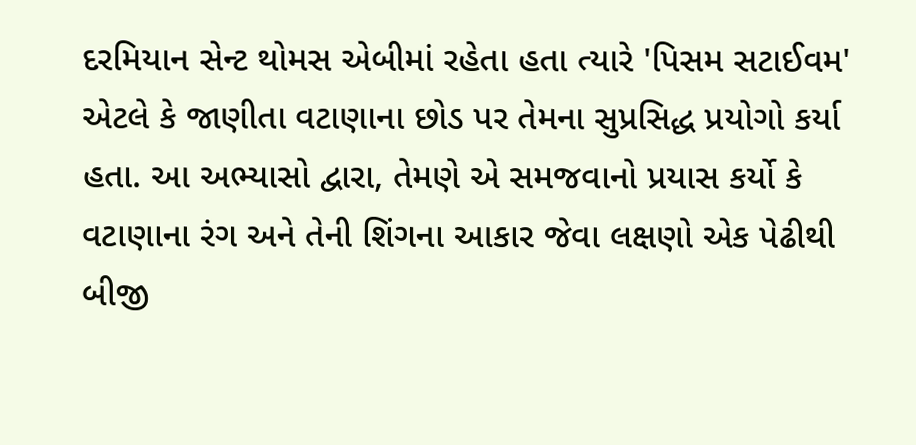દરમિયાન સેન્ટ થોમસ એબીમાં રહેતા હતા ત્યારે 'પિસમ સટાઈવમ' એટલે કે જાણીતા વટાણાના છોડ પર તેમના સુપ્રસિદ્ધ પ્રયોગો કર્યા હતા. આ અભ્યાસો દ્વારા, તેમણે એ સમજવાનો પ્રયાસ કર્યો કે વટાણાના રંગ અને તેની શિંગના આકાર જેવા લક્ષણો એક પેઢીથી બીજી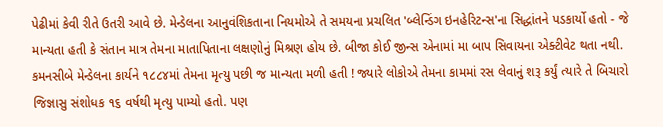પેઢીમાં કેવી રીતે ઉતરી આવે છે. મેન્ડેલના આનુવંશિકતાના નિયમોએ તે સમયના પ્રચલિત 'બ્લેન્ડિંગ ઇનહેરિટન્સ'ના સિદ્ધાંતને પડકાર્યો હતો - જે માન્યતા હતી કે સંતાન માત્ર તેમના માતાપિતાના લક્ષણોનું મિશ્રણ હોય છે. બીજા કોઈ જીન્સ એનામાં મા બાપ સિવાયના એક્ટીવેટ થતા નથી.
કમનસીબે મેન્ડેલના કાર્યને ૧૮૮૪માં તેમના મૃત્યુ પછી જ માન્યતા મળી હતી ! જ્યારે લોકોએ તેમના કામમાં રસ લેવાનું શરૂ કર્યું ત્યારે તે બિચારો જિજ્ઞાસુ સંશોધક ૧૬ વર્ષથી મૃત્યુ પામ્યો હતો. પણ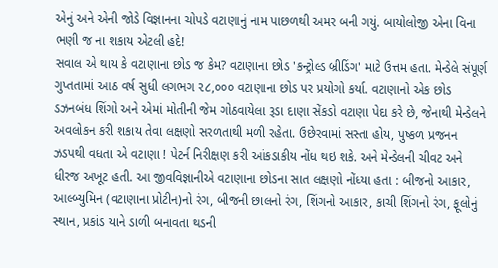એનું અને એની જોડે વિજ્ઞાનના ચોપડે વટાણાનું નામ પાછળથી અમર બની ગયું. બાયોલોજી એના વિના ભણી જ ના શકાય એટલી હદે!
સવાલ એ થાય કે વટાણાના છોડ જ કેમ? વટાણાના છોડ 'કન્ટ્રોલ્ડ બ્રીડિંગ' માટે ઉત્તમ હતા. મેન્ડેલે સંપૂર્ણ ગુપ્તતામાં આઠ વર્ષ સુધી લગભગ ૨૮,૦૦૦ વટાણાના છોડ પર પ્રયોગો કર્યા. વટાણાનો એક છોડ ડઝનબંધ શિંગો અને એમાં મોતીની જેમ ગોઠવાયેલા રૂડા દાણા સેંકડો વટાણા પેદા કરે છે, જેનાથી મેન્ડેલને અવલોકન કરી શકાય તેવા લક્ષણો સરળતાથી મળી રહેતા. ઉછેરવામાં સસ્તા હોય, પુષ્કળ પ્રજનન ઝડપથી વધતા એ વટાણા ! પેટર્ન નિરીક્ષણ કરી આંકડાકીય નોંધ થઇ શકે. અને મેન્ડેલની ચીવટ અને ધીરજ અખૂટ હતી. આ જીવવિજ્ઞાનીએ વટાણાના છોડના સાત લક્ષણો નોંધ્યા હતા : બીજનો આકાર, આલ્બ્યુમિન (વટાણાના પ્રોટીન)નો રંગ, બીજની છાલનો રંગ, શિંગનો આકાર, કાચી શિંગનો રંગ, ફૂલોનું સ્થાન, પ્રકાંડ યાને ડાળી બનાવતા થડની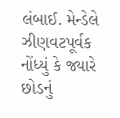લંબાઈ. મેન્ડેલે ઝીણવટપૂર્વક નોંધ્યું કે જ્યારે છોડનું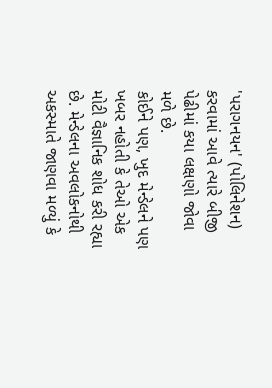'પરાગનયન' (પોલિનેશન) કરવામાં આવે ત્યારે બીજી પેઢીમાં કયા લક્ષણો જોવા મળે છે.
કોઈને પણ, ખુદ મેન્ડેલને પણ ખબર નહોતી કે તેઓ એક મોટી વૈજ્ઞાનિક શોધ કરી રહ્યા છે. મેન્ડેલના અવલોકનોથી અકસ્માતે જાણવા મળ્યું કે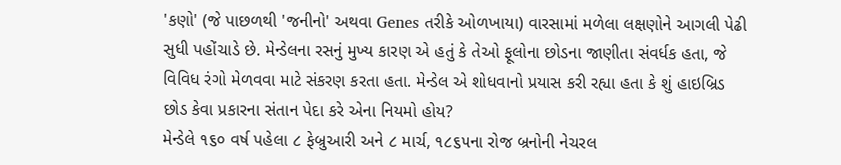'કણો' (જે પાછળથી 'જનીનો' અથવા Genes તરીકે ઓળખાયા) વારસામાં મળેલા લક્ષણોને આગલી પેઢી સુધી પહોંચાડે છે. મેન્ડેલના રસનું મુખ્ય કારણ એ હતું કે તેઓ ફૂલોના છોડના જાણીતા સંવર્ધક હતા, જે વિવિધ રંગો મેળવવા માટે સંકરણ કરતા હતા. મેન્ડેલ એ શોધવાનો પ્રયાસ કરી રહ્યા હતા કે શું હાઇબ્રિડ છોડ કેવા પ્રકારના સંતાન પેદા કરે એના નિયમો હોય?
મેન્ડેલે ૧૬૦ વર્ષ પહેલા ૮ ફેબ્રુઆરી અને ૮ માર્ચ, ૧૮૬૫ના રોજ બ્રનોની નેચરલ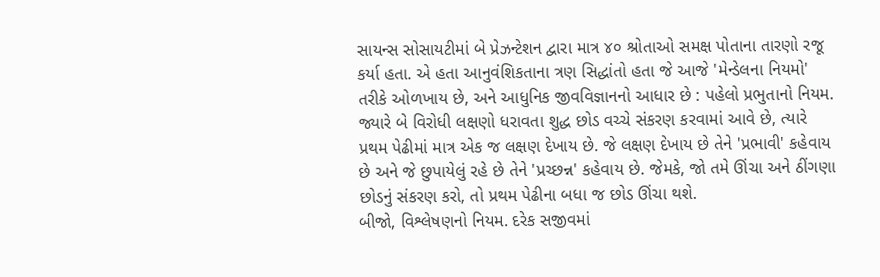સાયન્સ સોસાયટીમાં બે પ્રેઝન્ટેશન દ્વારા માત્ર ૪૦ શ્રોતાઓ સમક્ષ પોતાના તારણો રજૂ કર્યા હતા. એ હતા આનુવંશિકતાના ત્રણ સિદ્ધાંતો હતા જે આજે 'મેન્ડેલના નિયમો' તરીકે ઓળખાય છે, અને આધુનિક જીવવિજ્ઞાનનો આધાર છે : પહેલો પ્રભુતાનો નિયમ. જ્યારે બે વિરોધી લક્ષણો ધરાવતા શુદ્ધ છોડ વચ્ચે સંકરણ કરવામાં આવે છે, ત્યારે પ્રથમ પેઢીમાં માત્ર એક જ લક્ષણ દેખાય છે. જે લક્ષણ દેખાય છે તેને 'પ્રભાવી' કહેવાય છે અને જે છુપાયેલું રહે છે તેને 'પ્રચ્છન્ન' કહેવાય છે. જેમકે, જો તમે ઊંચા અને ઠીંગણા છોડનું સંકરણ કરો, તો પ્રથમ પેઢીના બધા જ છોડ ઊંચા થશે.
બીજો, વિશ્લેષણનો નિયમ. દરેક સજીવમાં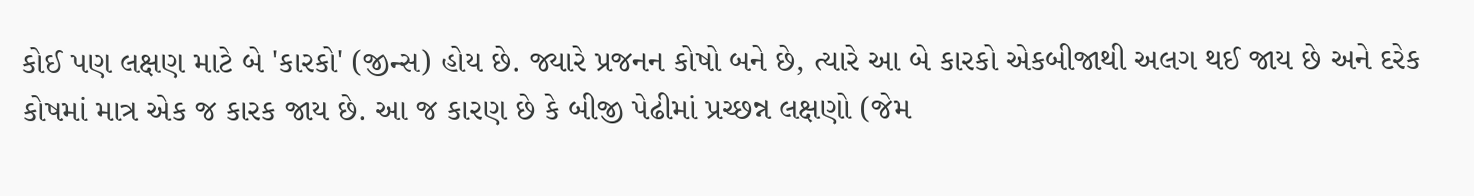કોઈ પણ લક્ષણ માટે બે 'કારકો' (જીન્સ) હોય છે. જ્યારે પ્રજનન કોષો બને છે, ત્યારે આ બે કારકો એકબીજાથી અલગ થઈ જાય છે અને દરેક કોષમાં માત્ર એક જ કારક જાય છે. આ જ કારણ છે કે બીજી પેઢીમાં પ્રચ્છન્ન લક્ષણો (જેમ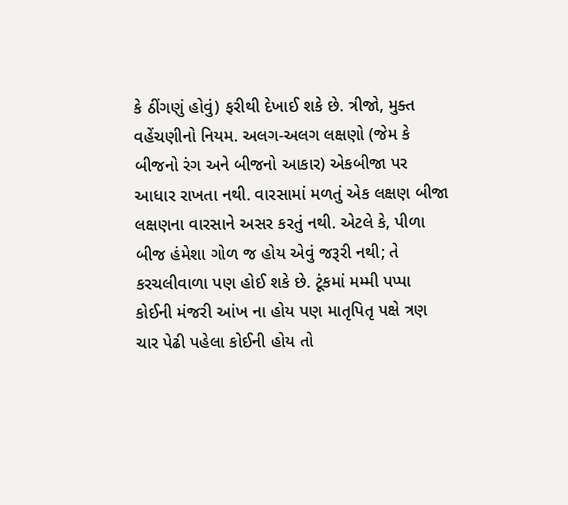કે ઠીંગણું હોવું) ફરીથી દેખાઈ શકે છે. ત્રીજો, મુક્ત વહેંચણીનો નિયમ. અલગ-અલગ લક્ષણો (જેમ કે બીજનો રંગ અને બીજનો આકાર) એકબીજા પર આધાર રાખતા નથી. વારસામાં મળતું એક લક્ષણ બીજા લક્ષણના વારસાને અસર કરતું નથી. એટલે કે, પીળા બીજ હંમેશા ગોળ જ હોય એવું જરૂરી નથી; તે કરચલીવાળા પણ હોઈ શકે છે. ટૂંકમાં મમ્મી પપ્પા કોઈની મંજરી આંખ ના હોય પણ માતૃપિતૃ પક્ષે ત્રણ ચાર પેઢી પહેલા કોઈની હોય તો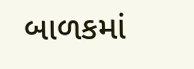બાળકમાં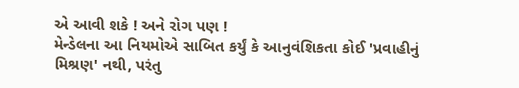એ આવી શકે ! અને રોગ પણ !
મેન્ડેલના આ નિયમોએ સાબિત કર્યું કે આનુવંશિકતા કોઈ 'પ્રવાહીનું મિશ્રણ' નથી, પરંતુ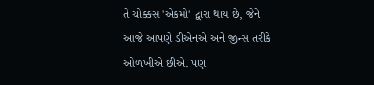તે ચોક્કસ 'એકમો' દ્વારા થાય છે, જેને આજે આપણે ડીએનએ અને જીન્સ તરીકે ઓળખીએ છીએ. પણ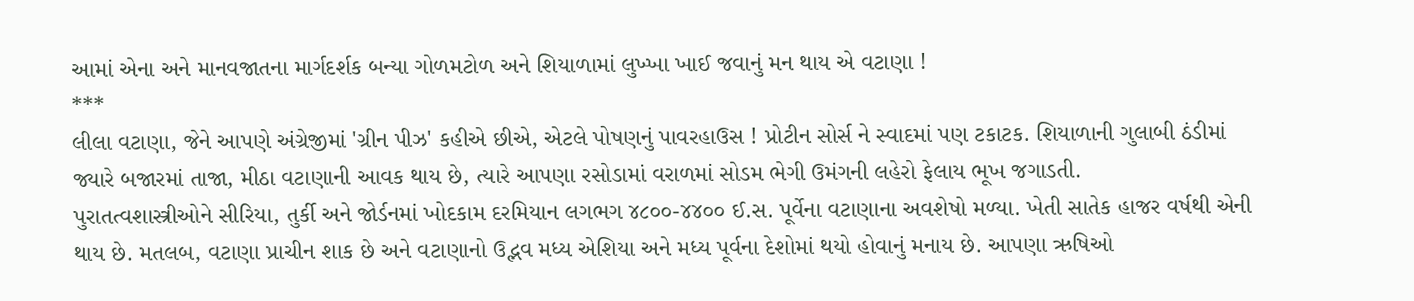આમાં એના અને માનવજાતના માર્ગદર્શક બન્યા ગોળમટોળ અને શિયાળામાં લુખ્ખા ખાઈ જવાનું મન થાય એ વટાણા !
***
લીલા વટાણા, જેને આપણે અંગ્રેજીમાં 'ગ્રીન પીઝ' કહીએ છીએ, એટલે પોષણનું પાવરહાઉસ ! પ્રોટીન સોર્સ ને સ્વાદમાં પણ ટકાટક. શિયાળાની ગુલાબી ઠંડીમાં જ્યારે બજારમાં તાજા, મીઠા વટાણાની આવક થાય છે, ત્યારે આપણા રસોડામાં વરાળમાં સોડમ ભેગી ઉમંગની લહેરો ફેલાય ભૂખ જગાડતી.
પુરાતત્વશાસ્ત્રીઓને સીરિયા, તુર્કી અને જોર્ડનમાં ખોદકામ દરમિયાન લગભગ ૪૮૦૦-૪૪૦૦ ઈ.સ. પૂર્વેના વટાણાના અવશેષો મળ્યા. ખેતી સાતેક હાજર વર્ષથી એની થાય છે. મતલબ, વટાણા પ્રાચીન શાક છે અને વટાણાનો ઉદ્ભવ મધ્ય એશિયા અને મધ્ય પૂર્વના દેશોમાં થયો હોવાનું મનાય છે. આપણા ઋષિઓ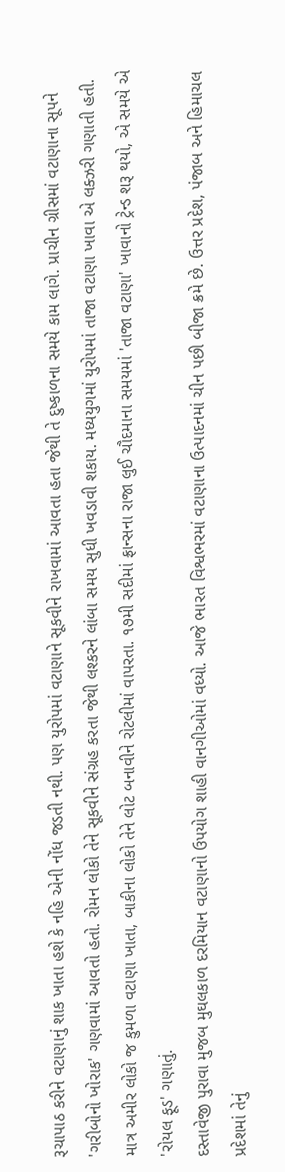રૂચાપાઠ કરીને વટાણાનું શાક ખાતા હશે કે નહિ એની નોંધ જડતી નથી. પણ યુરોપમાં વટાણાને સૂકવીને રાખવામાં આવતા હતા જેથી તે દુષ્કાળના સમયે કામ લાગે. પ્રાચીન ગ્રીસમાં વટાણાના સૂપને 'ગરીબોનો ખોરાક' ગણવામાં આવતો હતો. રોમન લોકો તેને સૂકવીને સંગ્રહ કરતા જેથી લશ્કરને લાંબા સમય સુધી ખવડાવી શકાય. મધ્યયુગમાં યુરોપમાં તાજા વટાણા ખાવા એ લક્ઝરી ગણાતી હતી. માત્ર અમીર લોકો જ કુમળા વટાણા ખાતા, બાકીના લોકો તેને લોટ બનાવીને રોટલીમાં વાપરતા. ૧૭મી સદીમાં ફ્રાન્સના રાજા લુઈ ચૌદમાના સમયમાં 'તાજા વટાણા' ખાવાનો ટ્રેન્ડ શરૂ થયો, એ સમયે એ 'રોયલ ફૂડ' ગણાતું.
દસ્તાવેજી પુરાવા મુજબ મુઘલકાળ દરમિયાન વટાણાનો ઉપયોગ શાહી વાનગીઓમાં વધ્યો. આજે ભારત વિશ્વભરમાં વટાણાના ઉત્પાદનમાં ચીન પછી બીજા ક્રમે છે. ઉત્તર પ્રદેશ, પંજાબ અને હિમાચલ પ્રદેશમાં તેનું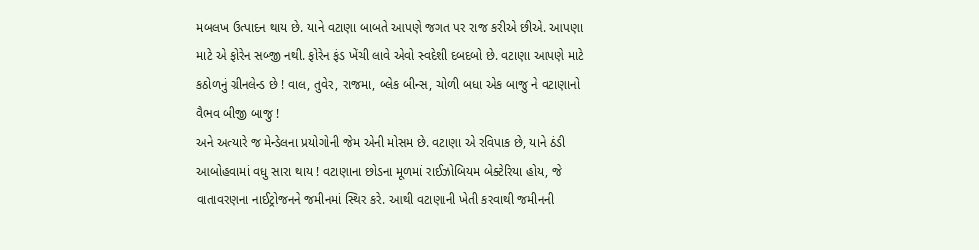મબલખ ઉત્પાદન થાય છે. યાને વટાણા બાબતે આપણે જગત પર રાજ કરીએ છીએ. આપણા માટે એ ફોરેન સબ્જી નથી. ફોરેન ફંડ ખેંચી લાવે એવો સ્વદેશી દબદબો છે. વટાણા આપણે માટે કઠોળનું ગ્રીનલેન્ડ છે ! વાલ, તુવેર, રાજમા, બ્લેક બીન્સ, ચોળી બધા એક બાજુ ને વટાણાનો વૈભવ બીજી બાજુ !
અને અત્યારે જ મેન્ડેલના પ્રયોગોની જેમ એની મોસમ છે. વટાણા એ રવિપાક છે, યાને ઠંડી આબોહવામાં વધુ સારા થાય ! વટાણાના છોડના મૂળમાં રાઈઝોબિયમ બેક્ટેરિયા હોય, જે વાતાવરણના નાઈટ્રોજનને જમીનમાં સ્થિર કરે. આથી વટાણાની ખેતી કરવાથી જમીનની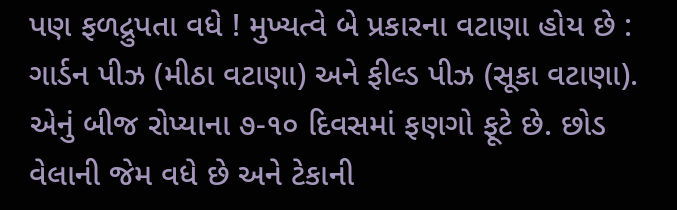પણ ફળદ્રુપતા વધે ! મુખ્યત્વે બે પ્રકારના વટાણા હોય છે : ગાર્ડન પીઝ (મીઠા વટાણા) અને ફીલ્ડ પીઝ (સૂકા વટાણા). એનું બીજ રોપ્યાના ૭-૧૦ દિવસમાં ફણગો ફૂટે છે. છોડ વેલાની જેમ વધે છે અને ટેકાની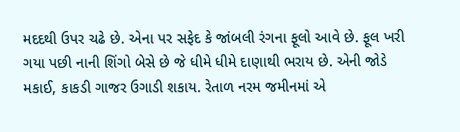મદદથી ઉપર ચઢે છે. એના પર સફેદ કે જાંબલી રંગના ફૂલો આવે છે. ફૂલ ખરી ગયા પછી નાની શિંગો બેસે છે જે ધીમે ધીમે દાણાથી ભરાય છે. એની જોડે મકાઈ, કાકડી ગાજર ઉગાડી શકાય. રેતાળ નરમ જમીનમાં એ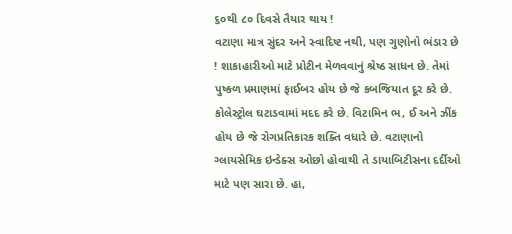૬૦થી ૮૦ દિવસે તૈયાર થાય !
વટાણા માત્ર સુંદર અને સ્વાદિષ્ટ નથી, પણ ગુણોનો ભંડાર છે ! શાકાહારીઓ માટે પ્રોટીન મેળવવાનું શ્રેષ્ઠ સાધન છે. તેમાં પુષ્કળ પ્રમાણમાં ફાઈબર હોય છે જે કબજિયાત દૂર કરે છે. કોલેસ્ટ્રોલ ઘટાડવામાં મદદ કરે છે. વિટામિન ભ, ઈ અને ઝીંક હોય છે જે રોગપ્રતિકારક શક્તિ વધારે છે. વટાણાનો ગ્લાયસેમિક ઇન્ડેક્સ ઓછો હોવાથી તે ડાયાબિટીસના દર્દીઓ માટે પણ સારા છે. હા,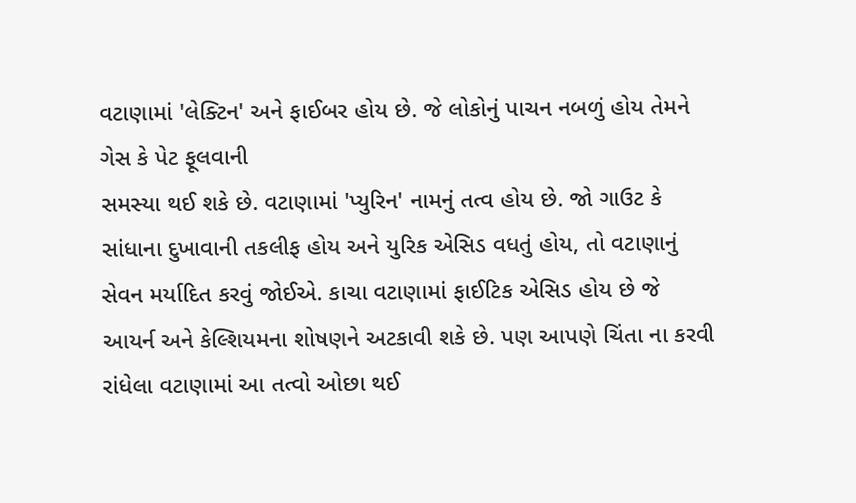વટાણામાં 'લેક્ટિન' અને ફાઈબર હોય છે. જે લોકોનું પાચન નબળું હોય તેમને ગેસ કે પેટ ફૂલવાની
સમસ્યા થઈ શકે છે. વટાણામાં 'પ્યુરિન' નામનું તત્વ હોય છે. જો ગાઉટ કે સાંધાના દુખાવાની તકલીફ હોય અને યુરિક એસિડ વધતું હોય, તો વટાણાનું સેવન મર્યાદિત કરવું જોઈએ. કાચા વટાણામાં ફાઈટિક એસિડ હોય છે જે આયર્ન અને કેલ્શિયમના શોષણને અટકાવી શકે છે. પણ આપણે ચિંતા ના કરવી રાંધેલા વટાણામાં આ તત્વો ઓછા થઈ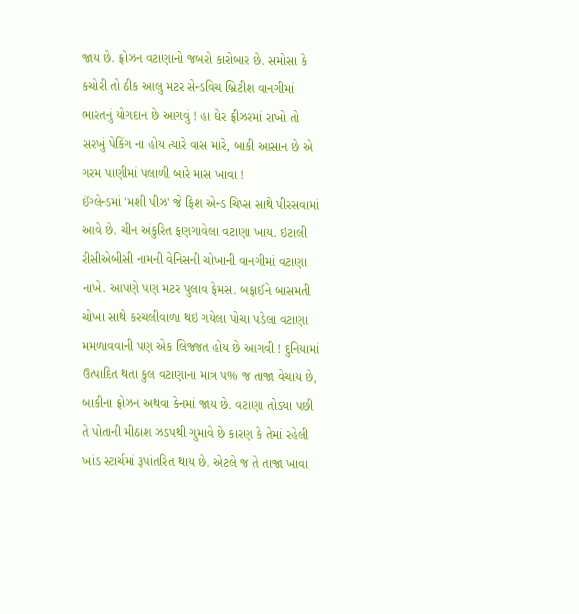જાય છે. ફ્રોઝન વટાણાનો જબરો કારોબાર છે. સમોસા કે કચોરી તો ઠીક આલુ મટર સેન્ડવિચ બ્રિટીશ વાનગીમાં ભારતનું યોગદાન છે આગવું ! હા ઘેર ફ્રીઝરમાં રાખો તો સરખું પેકિંગ ના હોય ત્યારે વાસ મારે, બાકી આસાન છે એ ગરમ પાણીમાં પલાળી બારે માસ ખાવા !
ઈંગ્લેન્ડમાં 'મશી પીઝ' જે ફિશ એન્ડ ચિપ્સ સાથે પીરસવામાં આવે છે. ચીન અંકુરિત ફણગાવેલા વટાણા ખાય. ઇટાલી રીસીએબીસી નામની વેનિસની ચોખાની વાનગીમાં વટાણા નાખે. આપણે પણ મટર પુલાવ ફેમસ. બફાઈને બાસમતી ચોખા સાથે કરચલીવાળા થઇ ગયેલા પોચા પડેલા વટાણા મમળાવવાની પણ એક લિજ્જત હોય છે આગવી ! દુનિયામાં ઉત્પાદિત થતા કુલ વટાણાના માત્ર ૫% જ તાજા વેચાય છે, બાકીના ફ્રોઝન અથવા કેનમાં જાય છે. વટાણા તોડયા પછી તે પોતાની મીઠાશ ઝડપથી ગુમાવે છે કારણ કે તેમાં રહેલી ખાંડ સ્ટાર્ચમાં રૂપાંતરિત થાય છે. એટલે જ તે તાજા ખાવા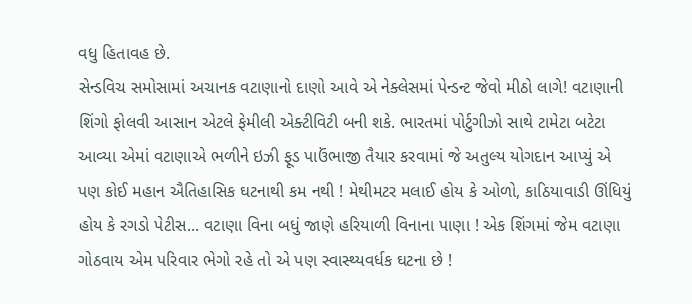વધુ હિતાવહ છે.
સેન્ડવિચ સમોસામાં અચાનક વટાણાનો દાણો આવે એ નેક્લેસમાં પેન્ડન્ટ જેવો મીઠો લાગે! વટાણાની શિંગો ફોલવી આસાન એટલે ફેમીલી એક્ટીવિટી બની શકે. ભારતમાં પોર્ટુગીઝો સાથે ટામેટા બટેટા આવ્યા એમાં વટાણાએ ભળીને ઇઝી ફૂડ પાઉંભાજી તૈયાર કરવામાં જે અતુલ્ય યોગદાન આપ્યું એ પણ કોઈ મહાન ઐતિહાસિક ઘટનાથી કમ નથી ! મેથીમટર મલાઈ હોય કે ઓળો, કાઠિયાવાડી ઊંધિયું હોય કે રગડો પેટીસ... વટાણા વિના બધું જાણે હરિયાળી વિનાના પાણા ! એક શિંગમાં જેમ વટાણા ગોઠવાય એમ પરિવાર ભેગો રહે તો એ પણ સ્વાસ્થ્યવર્ધક ઘટના છે !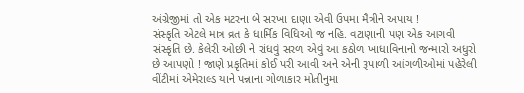અંગ્રેજીમાં તો એક મટરના બે સરખા દાણા એવી ઉપમા મૈત્રીને અપાય !
સંસ્કૃતિ એટલે માત્ર વ્રત કે ધાર્મિક વિધિઓ જ નહિ. વટાણાની પણ એક આગવી સંસ્કૃતિ છે. કેલેરી ઓછી ને રાંધવું સરળ એવું આ કઠોળ ખાધાવિનાનો જન્મારો અધુરો છે આપણો ! જાણે પ્રકૃતિમાં કોઈ પરી આવી અને એની રૂપાળી આંગળીઓમાં પહેરેલી વીંટીમાં એમેરાલ્ડ યાને પન્નાના ગોળાકાર મોતીનુમા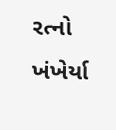રત્નો ખંખેર્યા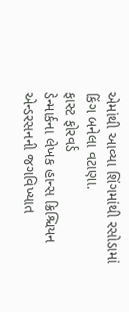એમાંથી આવ્યા શિંગમાંથી રસોડામાં કિંગ બનેલા વટાણા.
ફાસ્ટ ફોરવર્ડ
ડેન્માર્કના લેખક હાન્સ ક્રિશ્ચિયન એન્ડરસનની જગવિખ્યાત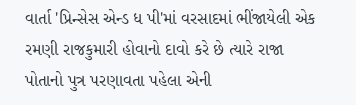વાર્તા 'પ્રિન્સેસ એન્ડ ધ પી'માં વરસાદમાં ભીંજાયેલી એક રમણી રાજકુમારી હોવાનો દાવો કરે છે ત્યારે રાજા પોતાનો પુત્ર પરણાવતા પહેલા એની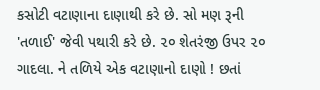કસોટી વટાણાના દાણાથી કરે છે. સો મણ રૂની 'તળાઈ' જેવી પથારી કરે છે. ૨૦ શેતરંજી ઉપર ૨૦ ગાદલા. ને તળિયે એક વટાણાનો દાણો ! છતાં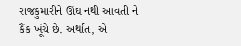રાજકુમારીને ઊંઘ નથી આવતી ને કૈંક ખૂંચે છે. અર્થાત, એ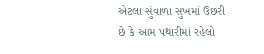એટલા સુંવાળા સુખમાં ઉછરી છે કે આમ પથારીમાં રહેલો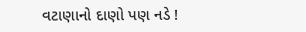વટાણાનો દાણો પણ નડે !